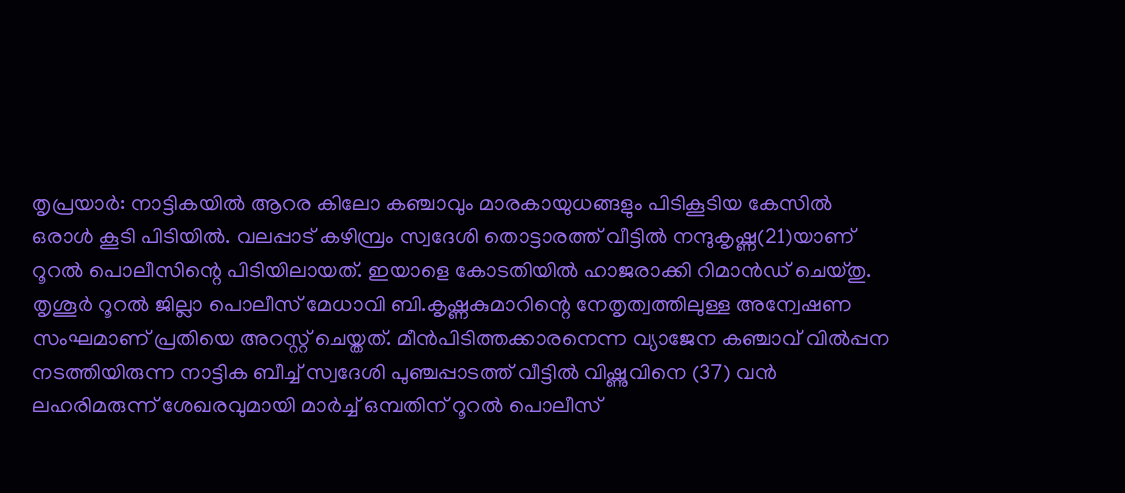തൃപ്രയാർ: നാട്ടികയിൽ ആറര കിലോ കഞ്ചാവും മാരകായുധങ്ങളും പിടികൂടിയ കേസിൽ ഒരാൾ കൂടി പിടിയിൽ. വലപ്പാട് കഴിമ്പ്രം സ്വദേശി തൊട്ടാരത്ത് വീട്ടിൽ നന്ദുകൃഷ്ണ(21)യാണ് റൂറൽ പൊലീസിന്റെ പിടിയിലായത്. ഇയാളെ കോടതിയിൽ ഹാജരാക്കി റിമാൻഡ് ചെയ്തു. തൃശൂർ റൂറൽ ജില്ലാ പൊലീസ് മേധാവി ബി.കൃഷ്ണകുമാറിന്റെ നേതൃത്വത്തിലുള്ള അന്വേഷണ സംഘമാണ് പ്രതിയെ അറസ്റ്റ് ചെയ്തത്. മീൻപിടിത്തക്കാരനെന്ന വ്യാജേന കഞ്ചാവ് വിൽപ്പന നടത്തിയിരുന്ന നാട്ടിക ബീച്ച് സ്വദേശി പുഞ്ചപ്പാടത്ത് വീട്ടിൽ വിഷ്ണുവിനെ (37) വൻ ലഹരിമരുന്ന് ശേഖരവുമായി മാർച്ച് ഒമ്പതിന് റൂറൽ പൊലീസ്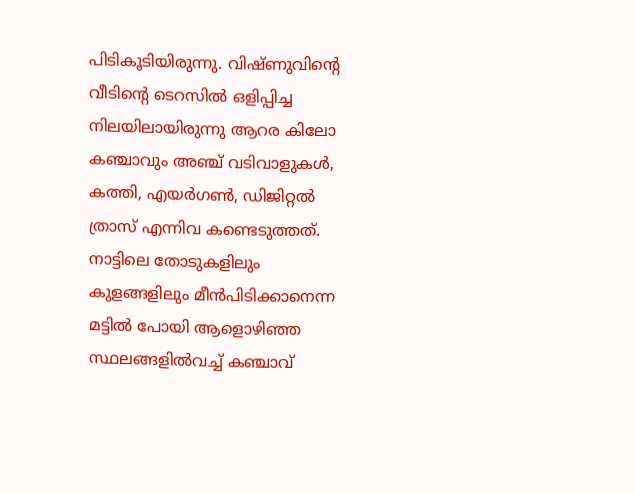പിടികൂടിയിരുന്നു. വിഷ്ണുവിന്റെ വീടിന്റെ ടെറസിൽ ഒളിപ്പിച്ച നിലയിലായിരുന്നു ആറര കിലോ കഞ്ചാവും അഞ്ച് വടിവാളുകൾ, കത്തി, എയർഗൺ, ഡിജിറ്റൽ ത്രാസ് എന്നിവ കണ്ടെടുത്തത്. നാട്ടിലെ തോടുകളിലും കുളങ്ങളിലും മീൻപിടിക്കാനെന്ന മട്ടിൽ പോയി ആളൊഴിഞ്ഞ സ്ഥലങ്ങളിൽവച്ച് കഞ്ചാവ്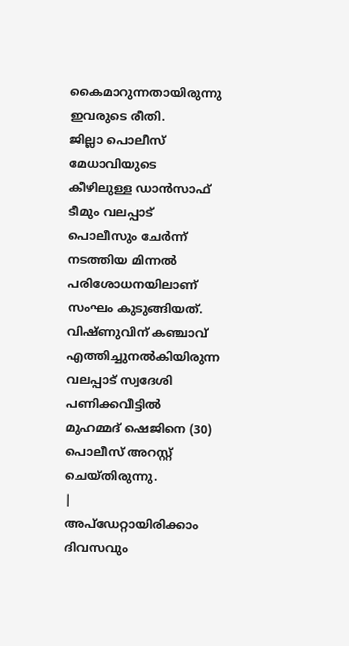കൈമാറുന്നതായിരുന്നു ഇവരുടെ രീതി.
ജില്ലാ പൊലീസ് മേധാവിയുടെ കീഴിലുള്ള ഡാൻസാഫ് ടീമും വലപ്പാട് പൊലീസും ചേർന്ന് നടത്തിയ മിന്നൽ പരിശോധനയിലാണ് സംഘം കുടുങ്ങിയത്. വിഷ്ണുവിന് കഞ്ചാവ് എത്തിച്ചുനൽകിയിരുന്ന വലപ്പാട് സ്വദേശി പണിക്കവീട്ടിൽ മുഹമ്മദ് ഷെജിനെ (30) പൊലീസ് അറസ്റ്റ് ചെയ്തിരുന്നു.
|
അപ്ഡേറ്റായിരിക്കാം ദിവസവും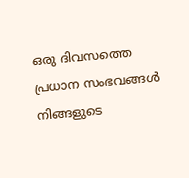ഒരു ദിവസത്തെ പ്രധാന സംഭവങ്ങൾ നിങ്ങളുടെ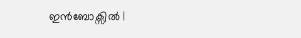ഇൻബോക്സിൽ |